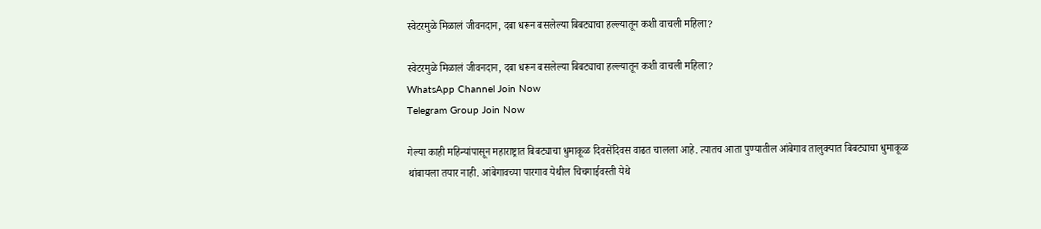स्वेटरमुळे मिळालं जीवनदान, दबा धरून बसलेल्या बिबट्याचा हल्ल्यातून कशी वाचली महिला?

स्वेटरमुळे मिळालं जीवनदान, दबा धरून बसलेल्या बिबट्याचा हल्ल्यातून कशी वाचली महिला?
WhatsApp Channel Join Now
Telegram Group Join Now

गेल्या काही महिन्यांपासून महाराष्ट्रात बिबट्याचा धुमाकूळ दिवसेंदिवस वाढत चालला आहे. त्यातच आता पुण्यातील आंबेगाव तालुक्यात बिबट्याचा धुमाकूळ थांबायला तयार नाही. आंबेगावच्या पारगाव येथील चिचगाईवस्ती येथे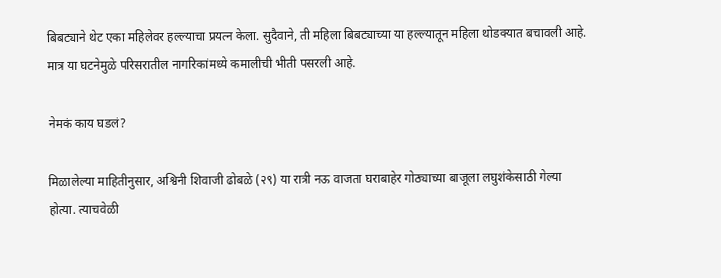बिबट्याने थेट एका महिलेवर हल्ल्याचा प्रयत्न केला. सुदैवाने, ती महिला बिबट्याच्या या हल्ल्यातून महिला थोडक्यात बचावली आहे. मात्र या घटनेमुळे परिसरातील नागरिकांमध्ये कमालीची भीती पसरली आहे.

नेमकं काय घडलं?

मिळालेल्या माहितीनुसार, अश्विनी शिवाजी ढोबळे (२९) या रात्री नऊ वाजता घराबाहेर गोठ्याच्या बाजूला लघुशंकेसाठी गेल्या होत्या. त्याचवेळी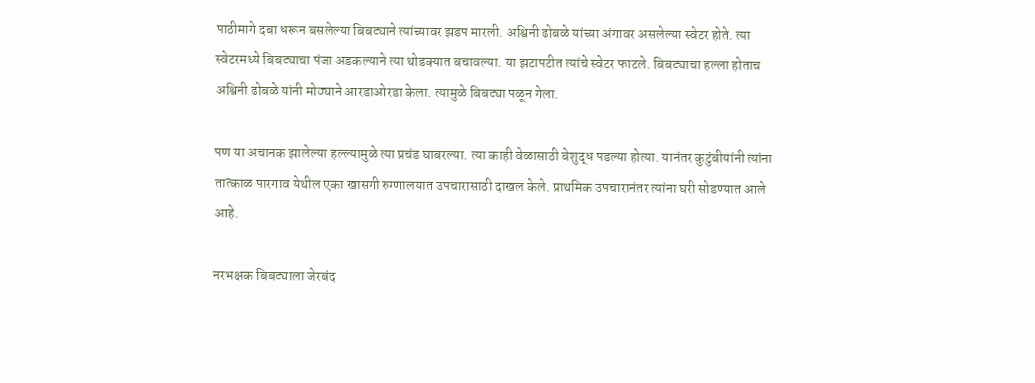पाठीमागे दबा धरून बसलेल्या बिबट्याने त्यांच्यावर झडप मारली. अश्विनी ढोबळे यांच्या अंगावर असलेल्या स्वेटर होते. त्या स्वेटरमध्ये बिबट्याचा पंजा अडकल्याने त्या थोडक्यात बचावल्या. या झटापटीत त्यांचे स्वेटर फाटले. बिबट्याचा हल्ला होताच अश्विनी ढोबळे यांनी मोठ्याने आरडाओरडा केला. त्यामुळे बिबट्या पळून गेला.

पण या अचानक झालेल्या हल्ल्यामुळे त्या प्रचंड घाबरल्या. त्या काही वेळासाठी बेशुद्ध पडल्या होत्या. यानंतर कुटुंबीयांनी त्यांना तात्काळ पारगाव येथील एका खासगी रुग्णालयात उपचारासाठी दाखल केले. प्राथमिक उपचारानंतर त्यांना घरी सोडण्यात आले आहे.

नरभक्षक बिबट्याला जेरबंद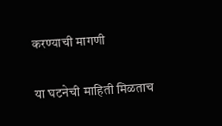करण्याची मागणी

या घटनेची माहिती मिळताच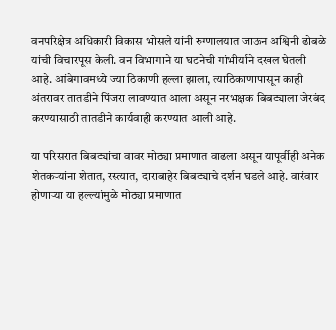वनपरिक्षेत्र अधिकारी विकास भोसले यांनी रुग्णालयात जाऊन अश्विनी ढोबळे यांची विचारपूस केली. वन विभागाने या घटनेची गांभीर्याने दखल घेतली आहे. आंबेगावमध्ये ज्या ठिकाणी हल्ला झाला, त्याठिकाणापासून काही अंतरावर तातडीने पिंजरा लावण्यात आला असून नरभक्षक बिबट्याला जेरबंद करण्यासाठी तातडीने कार्यवाही करण्यात आली आहे.

या परिसरात बिबट्यांचा वावर मोठ्या प्रमाणात वाढला असून यापूर्वीही अनेक शेतकऱ्यांना शेतात, रस्त्यात, दाराबाहेर बिबट्याचे दर्शन घडले आहे. वारंवार होणाऱ्या या हल्ल्यांमुळे मोठ्या प्रमाणात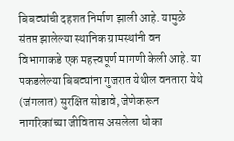बिबट्यांची दहशत निर्माण झाली आहे. यामुळे संतप्त झालेल्या स्थानिक ग्रामस्थांनी वन विभागाकडे एक महत्त्वपूर्ण मागणी केली आहे. या पकडलेल्या बिबट्यांना गुजरात येथील वनतारा येथे (जंगलात) सुरक्षित सोडावे, जेणेकरून नागरिकांच्या जीवितास असलेला धोका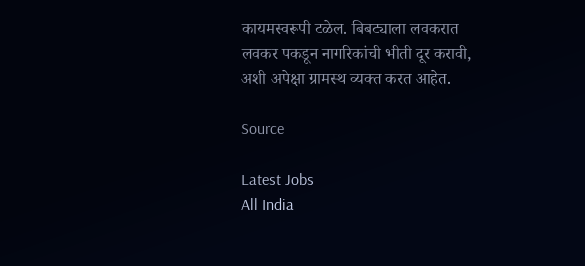कायमस्वरूपी टळेल. बिबट्याला लवकरात लवकर पकडून नागरिकांची भीती दूर करावी, अशी अपेक्षा ग्रामस्थ व्यक्त करत आहेत.

Source

Latest Jobs
All India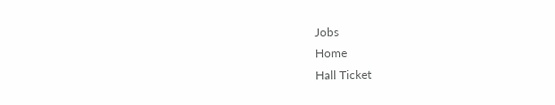Jobs
Home
Hall Ticket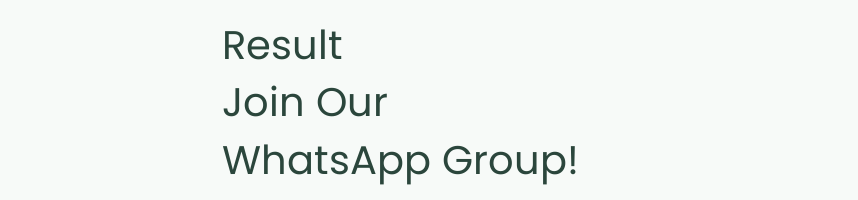Result
Join Our WhatsApp Group!